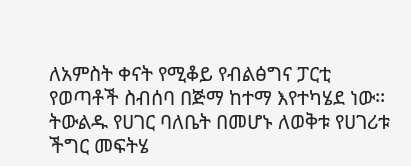ለአምስት ቀናት የሚቆይ የብልፅግና ፓርቲ የወጣቶች ስብሰባ በጅማ ከተማ እየተካሄደ ነው፡፡
ትውልዱ የሀገር ባለቤት በመሆኑ ለወቅቱ የሀገሪቱ ችግር መፍትሄ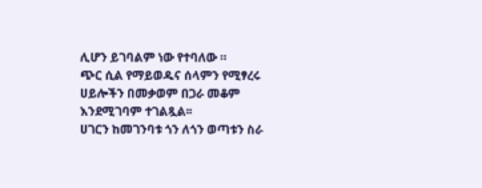ሊሆን ይገባልም ነው የተባለው ።
ጭር ሲል የማይወዱና ሰላምን የሚፃረሩ ሀይሎችን በመቃወም በጋራ መቆም እንደሚገባም ተገልጿል፡፡
ሀገርን ከመገንባቱ ጎን ለጎን ወጣቱን ስራ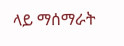ላይ ማሰማራት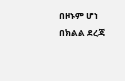በዞኑም ሆነ በክልል ደረጃ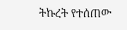ትኩረት የተሰጠው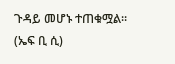ጉዳይ መሆኑ ተጠቁሟል። (ኤፍ ቢ ሲ)